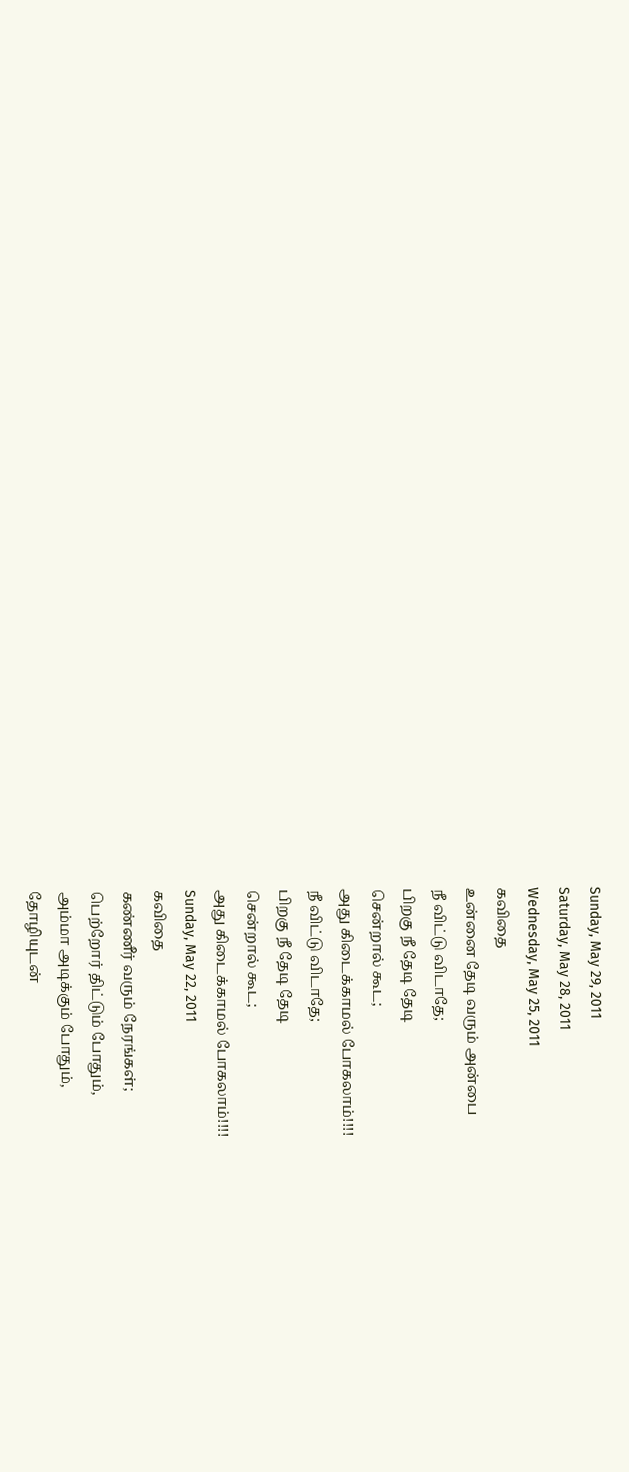Sunday, May 29, 2011
Saturday, May 28, 2011
Wednesday, May 25, 2011
கவிதை
உன்னை தேடி வரும் அன்பை
நீ விட்டு விடாதே;
பிறகு நீ தேடி தேடி
சென்றால் கூட;
அது கிடைக்காமல் போகலாம்!!!!
நீ விட்டு விடாதே;
பிறகு நீ தேடி தேடி
சென்றால் கூட;
அது கிடைக்காமல் போகலாம்!!!!
Sunday, May 22, 2011
கவிதை
கண்ணீர் வரும் நேரங்கள்;
பெற்றோர் திட்டும் போதும்,
அம்மா அடிக்கும் போதும்,
தோழியுடன்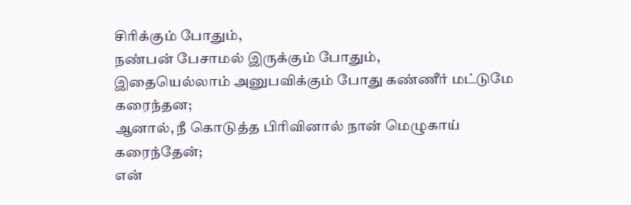சிரிக்கும் போதும்,
நண்பன் பேசாமல் இருக்கும் போதும்,
இதையெல்லாம் அனுபவிக்கும் போது கண்ணீர் மட்டுமே கரைந்தன;
ஆனால், நீ கொடுத்த பிரிவினால் நான் மெழுகாய் கரைந்தேன்;
என்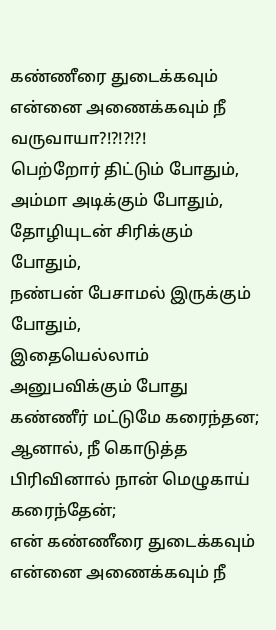கண்ணீரை துடைக்கவும் என்னை அணைக்கவும் நீ வருவாயா?!?!?!?!
பெற்றோர் திட்டும் போதும்,
அம்மா அடிக்கும் போதும்,
தோழியுடன் சிரிக்கும் போதும்,
நண்பன் பேசாமல் இருக்கும் போதும்,
இதையெல்லாம் அனுபவிக்கும் போது கண்ணீர் மட்டுமே கரைந்தன;
ஆனால், நீ கொடுத்த பிரிவினால் நான் மெழுகாய் கரைந்தேன்;
என் கண்ணீரை துடைக்கவும் என்னை அணைக்கவும் நீ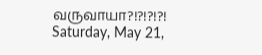வருவாயா?!?!?!?!
Saturday, May 21,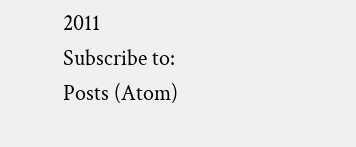2011
Subscribe to:
Posts (Atom)